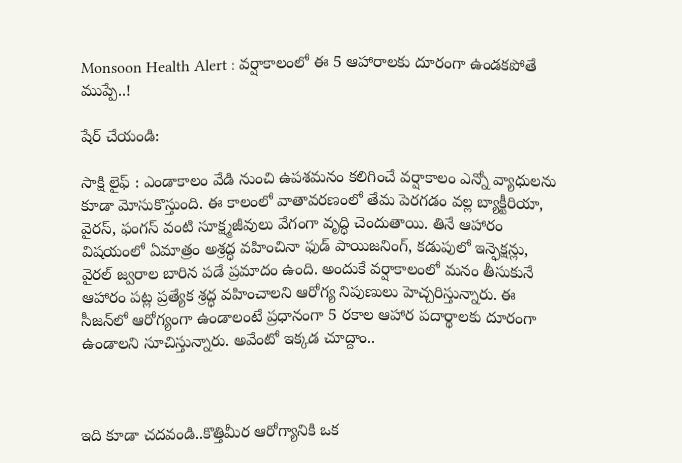Monsoon Health Alert : వర్షాకాలంలో ఈ 5 ఆహారాలకు దూరంగా ఉండకపోతే ముప్పే..!

షేర్ చేయండి:

సాక్షి లైఫ్ : ఎండాకాలం వేడి నుంచి ఉపశమనం కలిగించే వర్షాకాలం ఎన్నో వ్యాధులను కూడా మోసుకొస్తుంది. ఈ కాలంలో వాతావరణంలో తేమ పెరగడం వల్ల బ్యాక్టీరియా, వైరస్, ఫంగస్ వంటి సూక్ష్మజీవులు వేగంగా వృద్ధి చెందుతాయి. తినే ఆహారం విషయంలో ఏమాత్రం అశ్రద్ధ వహించినా ఫుడ్ పాయిజనింగ్, కడుపులో ఇన్ఫెక్షన్లు, వైరల్ జ్వరాల బారిన పడే ప్రమాదం ఉంది. అందుకే వర్షాకాలంలో మనం తీసుకునే ఆహారం పట్ల ప్రత్యేక శ్రద్ధ వహించాలని ఆరోగ్య నిపుణులు హెచ్చరిస్తున్నారు. ఈ సీజన్‌లో ఆరోగ్యంగా ఉండాలంటే ప్రధానంగా 5 రకాల ఆహార పదార్థాలకు దూరంగా ఉండాలని సూచిస్తున్నారు. అవేంటో ఇక్కడ చూద్దాం..



ఇది కూడా చదవండి..కొత్తిమీర ఆరోగ్యానికి ఒక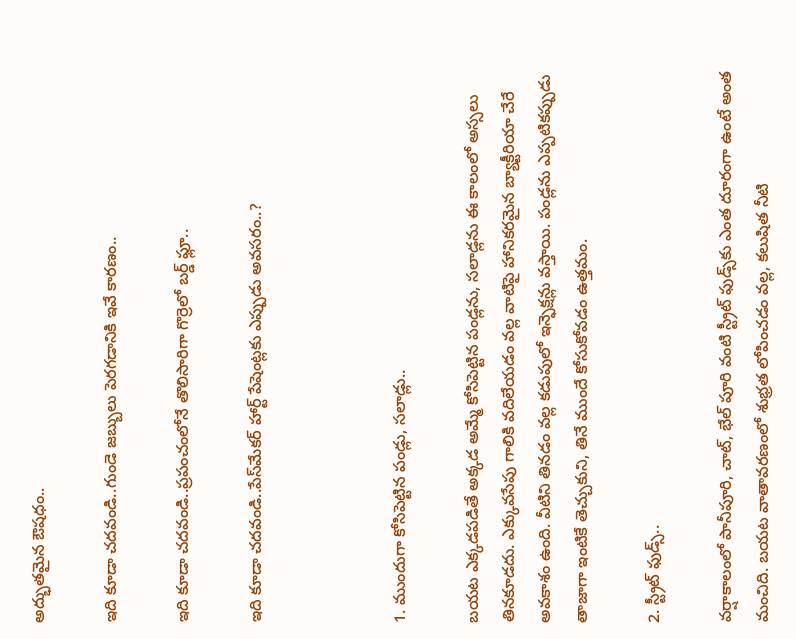అద్భుతమైన ఔషధం..

ఇది కూడా చదవండి..గుండె జబ్బులు పెరగడానికి ఇవే కారణం..

ఇది కూడా చదవండి..ప్రపంచంలోనే తొలిసారిగా గొర్రెలో బర్డ్ ఫ్లూ..

ఇది కూడా చదవండి..పేస్‌మేకర్ హార్ట్ పేషెంట్లకు ఎప్పుడు అవసరం..?



1. ముందుగా కోసిపెట్టిన పండ్లు, సలాడ్లు..

బయట ఎక్కడపడితే అక్కడ అమ్మే కోసిపెట్టిన పండ్లను, సలాడ్లను ఈ కాలంలో అస్సలు తినకూడదు. ఎక్కువసేపు గాలికి వదిలేయడం వల్ల వాటిపై హానికరమైన బ్యాక్టీరియా చేరే అవకాశం ఉంది. వీటిని తినడం వల్ల కడుపులో ఇన్ఫెక్షన్లు వస్తాయి. పండ్లను ఎప్పటికప్పుడు తాజాగా ఇంటికే తెచ్చుకుని, తినే ముందే కోసుకోవడం ఉత్తమం.

2. స్ట్రీట్ ఫుడ్స్..

వర్షాకాలంలో పానీపూరి, చాట్, భేల్ పూరి వంటి స్ట్రీట్ ఫుడ్స్‌కు ఎంత దూరంగా ఉంటే అంత మంచిది. బయట వాతావరణంలో శుభ్రత లోపించడం వల్ల, కలుషిత నీటి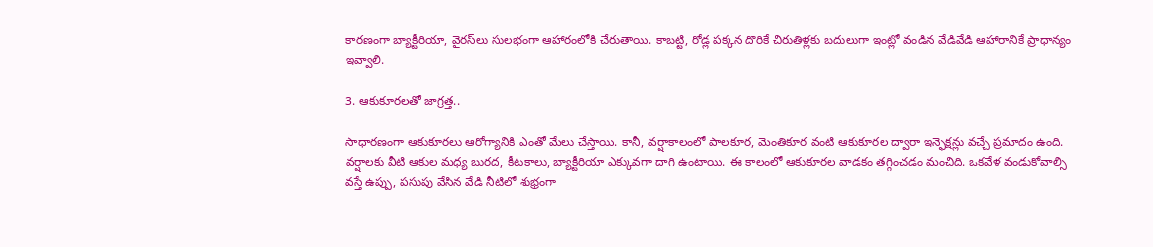కారణంగా బ్యాక్టీరియా, వైరస్‌లు సులభంగా ఆహారంలోకి చేరుతాయి. కాబట్టి, రోడ్ల పక్కన దొరికే చిరుతిళ్లకు బదులుగా ఇంట్లో వండిన వేడివేడి ఆహారానికే ప్రాధాన్యం ఇవ్వాలి.

3. ఆకుకూరలతో జాగ్రత్త..

సాధారణంగా ఆకుకూరలు ఆరోగ్యానికి ఎంతో మేలు చేస్తాయి. కానీ, వర్షాకాలంలో పాలకూర, మెంతికూర వంటి ఆకుకూరల ద్వారా ఇన్ఫెక్షన్లు వచ్చే ప్రమాదం ఉంది. వర్షాలకు వీటి ఆకుల మధ్య బురద, కీటకాలు, బ్యాక్టీరియా ఎక్కువగా దాగి ఉంటాయి. ఈ కాలంలో ఆకుకూరల వాడకం తగ్గించడం మంచిది. ఒకవేళ వండుకోవాల్సి వస్తే ఉప్పు, పసుపు వేసిన వేడి నీటిలో శుభ్రంగా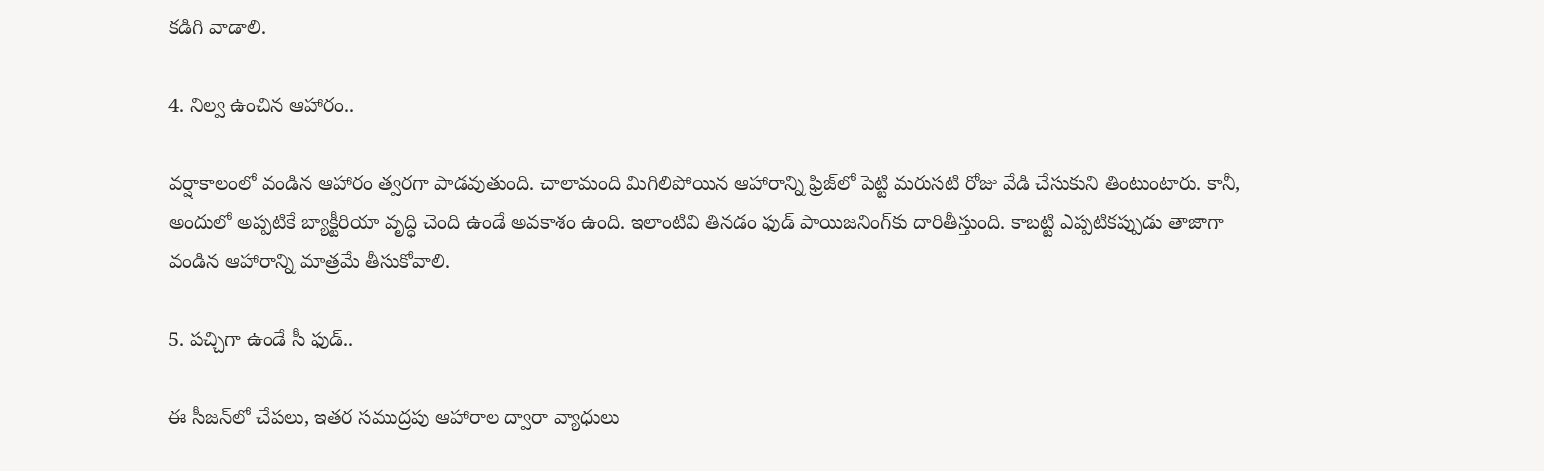కడిగి వాడాలి.

4. నిల్వ ఉంచిన ఆహారం..

వర్షాకాలంలో వండిన ఆహారం త్వరగా పాడవుతుంది. చాలామంది మిగిలిపోయిన ఆహారాన్ని ఫ్రిజ్‌లో పెట్టి మరుసటి రోజు వేడి చేసుకుని తింటుంటారు. కానీ, అందులో అప్పటికే బ్యాక్టీరియా వృద్ధి చెంది ఉండే అవకాశం ఉంది. ఇలాంటివి తినడం ఫుడ్ పాయిజనింగ్‌కు దారితీస్తుంది. కాబట్టి ఎప్పటికప్పుడు తాజాగా వండిన ఆహారాన్ని మాత్రమే తీసుకోవాలి.

5. పచ్చిగా ఉండే సీ ఫుడ్..

ఈ సీజన్‌లో చేపలు, ఇతర సముద్రపు ఆహారాల ద్వారా వ్యాధులు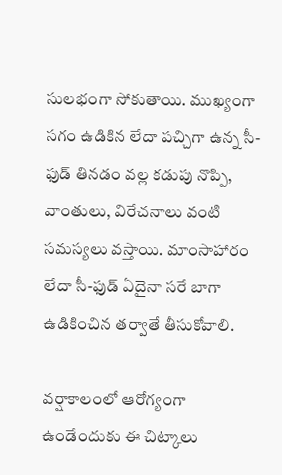సులభంగా సోకుతాయి. ముఖ్యంగా సగం ఉడికిన లేదా పచ్చిగా ఉన్న సీ-ఫుడ్ తినడం వల్ల కడుపు నొప్పి, వాంతులు, విరేచనాలు వంటి సమస్యలు వస్తాయి. మాంసాహారం లేదా సీ-ఫుడ్ ఏదైనా సరే బాగా ఉడికించిన తర్వాతే తీసుకోవాలి.

వర్షాకాలంలో ఆరోగ్యంగా ఉండేందుకు ఈ చిట్కాలు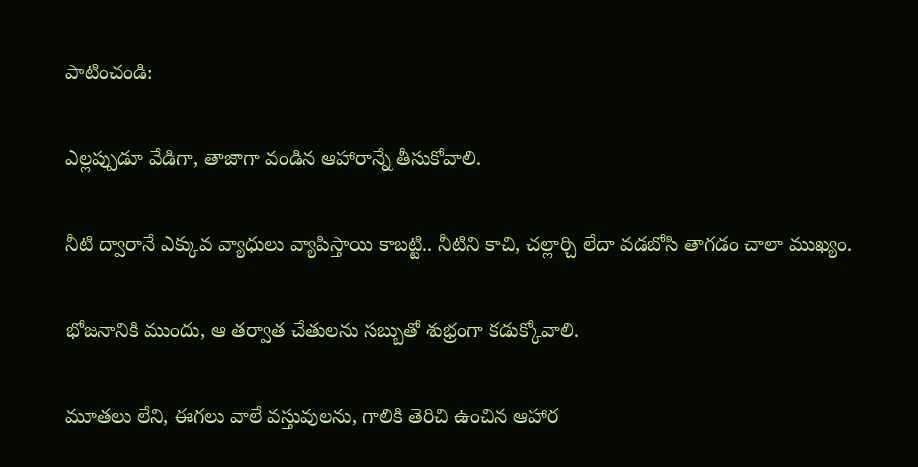పాటించండి:

ఎల్లప్పుడూ వేడిగా, తాజాగా వండిన ఆహారాన్నే తీసుకోవాలి.

నీటి ద్వారానే ఎక్కువ వ్యాధులు వ్యాపిస్తాయి కాబట్టి.. నీటిని కాచి, చల్లార్చి లేదా వడబోసి తాగడం చాలా ముఖ్యం.

భోజనానికి ముందు, ఆ తర్వాత చేతులను సబ్బుతో శుభ్రంగా కడుక్కోవాలి.

మూతలు లేని, ఈగలు వాలే వస్తువులను, గాలికి తెరిచి ఉంచిన ఆహార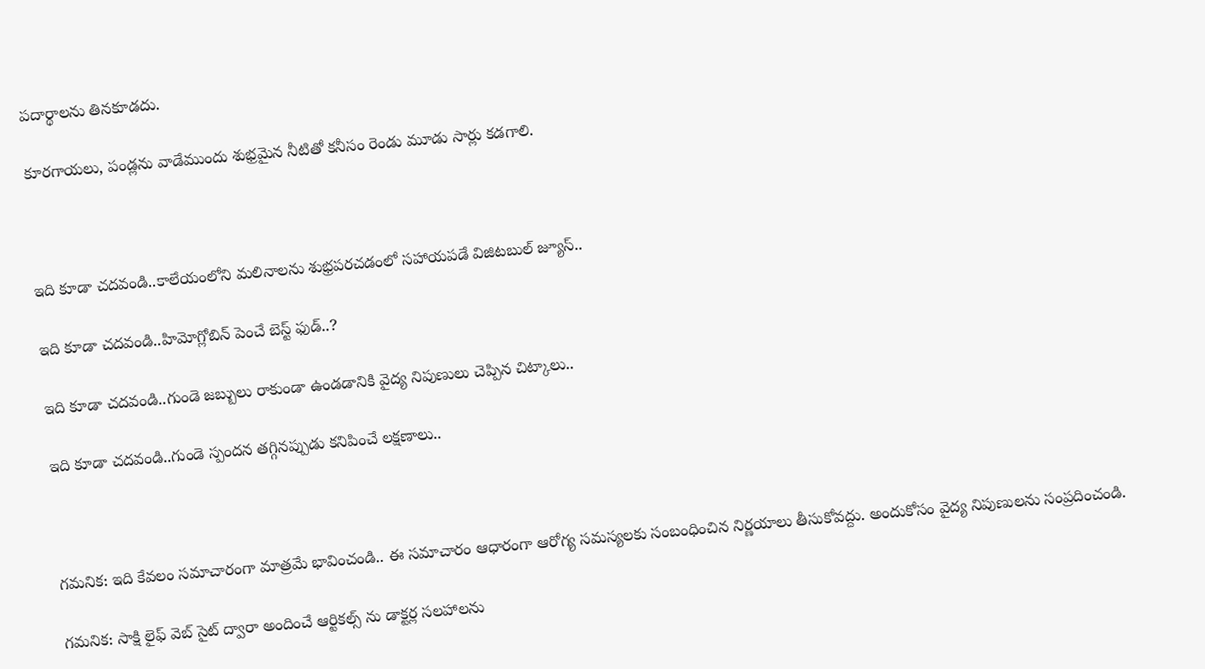పదార్థాలను తినకూడదు.

కూరగాయలు, పండ్లను వాడేముందు శుభ్రమైన నీటితో కనీసం రెండు మూడు సార్లు కడగాలి.



ఇది కూడా చదవండి..కాలేయంలోని మలినాలను శుభ్రపరచడంలో సహాయపడే విజిటబుల్ జ్యూస్..

ఇది కూడా చదవండి..హిమోగ్లోబిన్‌ పెంచే బెస్ట్ ఫుడ్..?

ఇది కూడా చదవండి..గుండె జబ్బులు రాకుండా ఉండడానికి వైద్య నిపుణులు చెప్పిన చిట్కాలు..

ఇది కూడా చదవండి..గుండె స్పందన తగ్గినప్పుడు కనిపించే లక్షణాలు..



గమనిక: ఇది కేవలం సమాచారంగా మాత్రమే భావించండి.. ఈ సమాచారం ఆధారంగా ఆరోగ్య సమస్యలకు సంబంధించిన నిర్ణయాలు తీసుకోవద్దు. అందుకోసం వైద్య నిపుణులను సంప్రదించండి.

గమనిక: సాక్షి లైఫ్ వెబ్ సైట్ ద్వారా అందించే ఆర్టికల్స్ ను డాక్టర్ల సలహాలను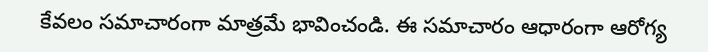కేవలం సమాచారంగా మాత్రమే భావించండి. ఈ సమాచారం ఆధారంగా ఆరోగ్య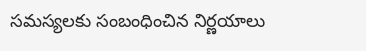సమస్యలకు సంబంధించిన నిర్ణయాలు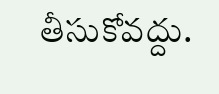తీసుకోవద్దు.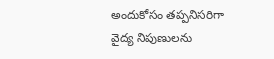అందుకోసం తప్పనిసరిగా వైద్య నిపుణులను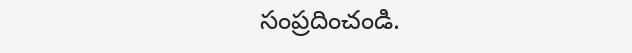సంప్రదించండి.